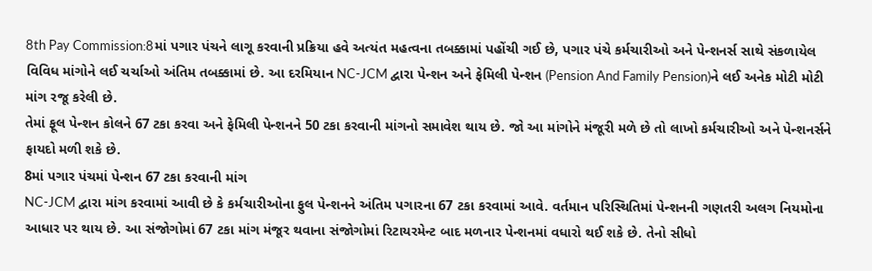8th Pay Commission:8માં પગાર પંચને લાગૂ કરવાની પ્રક્રિયા હવે અત્યંત મહત્વના તબક્કામાં પહોંચી ગઈ છે, પગાર પંચે કર્મચારીઓ અને પેન્શનર્સ સાથે સંકળાયેલ વિવિધ માંગોને લઈ ચર્ચાઓ અંતિમ તબક્કામાં છે. આ દરમિયાન NC-JCM દ્વારા પેન્શન અને ફેમિલી પેન્શન (Pension And Family Pension)ને લઈ અનેક મોટી મોટી માંગ રજૂ કરેલી છે.
તેમાં ફૂલ પેન્શન કોલને 67 ટકા કરવા અને ફેમિલી પેન્શનને 50 ટકા કરવાની માંગનો સમાવેશ થાય છે. જો આ માંગોને મંજૂરી મળે છે તો લાખો કર્મચારીઓ અને પેન્શનર્સને ફાયદો મળી શકે છે.
8માં પગાર પંચમાં પેન્શન 67 ટકા કરવાની માંગ
NC-JCM દ્વારા માંગ કરવામાં આવી છે કે કર્મચારીઓના ફુલ પેન્શનને અંતિમ પગારના 67 ટકા કરવામાં આવે. વર્તમાન પરિસ્થિતિમાં પેન્શનની ગણતરી અલગ નિયમોના આધાર પર થાય છે. આ સંજોગોમાં 67 ટકા માંગ મંજૂર થવાના સંજોગોમાં રિટાયરમેન્ટ બાદ મળનાર પેન્શનમાં વધારો થઈ શકે છે. તેનો સીધો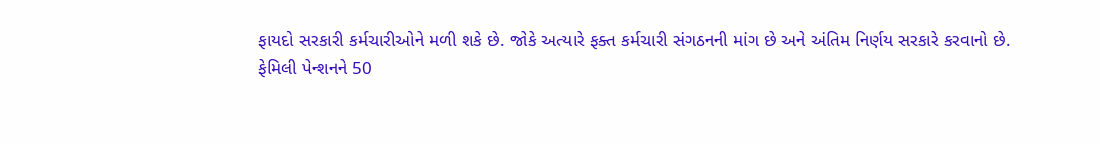ફાયદો સરકારી કર્મચારીઓને મળી શકે છે. જોકે અત્યારે ફક્ત કર્મચારી સંગઠનની માંગ છે અને અંતિમ નિર્ણય સરકારે કરવાનો છે.
ફેમિલી પેન્શનને 50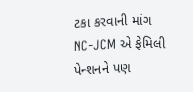ટકા કરવાની માંગ
NC-JCM એ ફેમિલી પેન્શનને પણ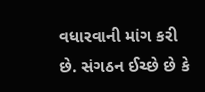વધારવાની માંગ કરી છે. સંગઠન ઈચ્છે છે કે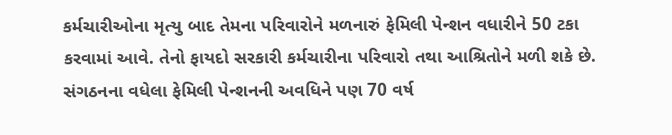કર્મચારીઓના મૃત્યુ બાદ તેમના પરિવારોને મળનારું ફેમિલી પેન્શન વધારીને 50 ટકા કરવામાં આવે. તેનો ફાયદો સરકારી કર્મચારીના પરિવારો તથા આશ્રિતોને મળી શકે છે. સંગઠનના વધેલા ફેમિલી પેન્શનની અવધિને પણ 70 વર્ષ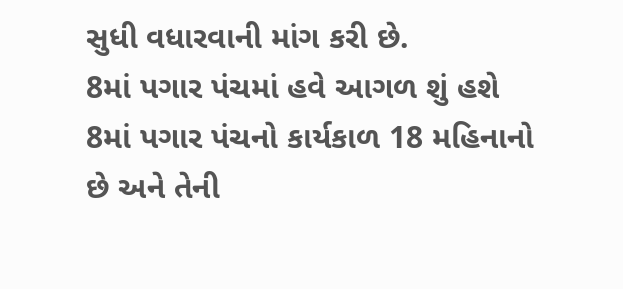સુધી વધારવાની માંગ કરી છે.
8માં પગાર પંચમાં હવે આગળ શું હશે
8માં પગાર પંચનો કાર્યકાળ 18 મહિનાનો છે અને તેની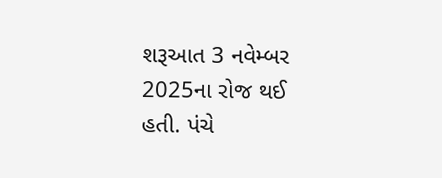શરૂઆત 3 નવેમ્બર 2025ના રોજ થઈ હતી. પંચે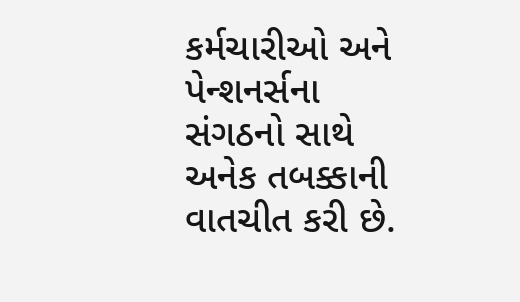કર્મચારીઓ અને પેન્શનર્સના સંગઠનો સાથે અનેક તબક્કાની વાતચીત કરી છે.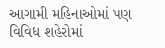આગામી મહિનાઓમાં પણ વિવિધ શહેરોમાં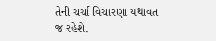તેની ચર્ચા વિચારણા યથાવત જ રહેશે.